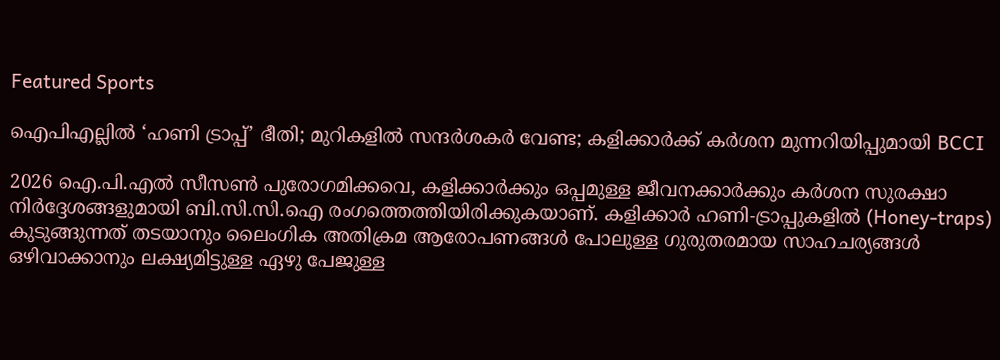Featured Sports

ഐപിഎല്ലിൽ ‘ഹണി ട്രാപ്പ്’ ഭീതി; മുറികളില്‍ സന്ദര്‍ശകര്‍ വേണ്ട; കളിക്കാർക്ക് കർശന മുന്നറിയിപ്പുമായി BCCI

2026 ഐ.പി.എൽ സീസൺ പുരോഗമിക്കവെ, കളിക്കാർക്കും ഒപ്പമുള്ള ജീവനക്കാർക്കും കർശന സുരക്ഷാ നിർദ്ദേശങ്ങളുമായി ബി.സി.സി.ഐ രംഗത്തെത്തിയിരിക്കുകയാണ്. കളിക്കാർ ഹണി-ട്രാപ്പുകളിൽ (Honey-traps) കുടുങ്ങുന്നത് തടയാനും ലൈംഗിക അതിക്രമ ആരോപണങ്ങൾ പോലുള്ള ഗുരുതരമായ സാഹചര്യങ്ങൾ ഒഴിവാക്കാനും ലക്ഷ്യമിട്ടുള്ള ഏഴു പേജുള്ള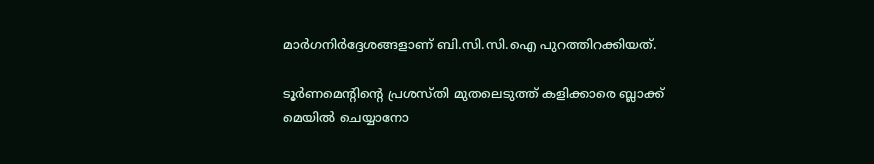മാർഗനിർദ്ദേശങ്ങളാണ് ബി.സി.സി.ഐ പുറത്തിറക്കിയത്.

ടൂർണമെന്റിന്റെ പ്രശസ്തി മുതലെടുത്ത് കളിക്കാരെ ബ്ലാക്ക് മെയിൽ ചെയ്യാനോ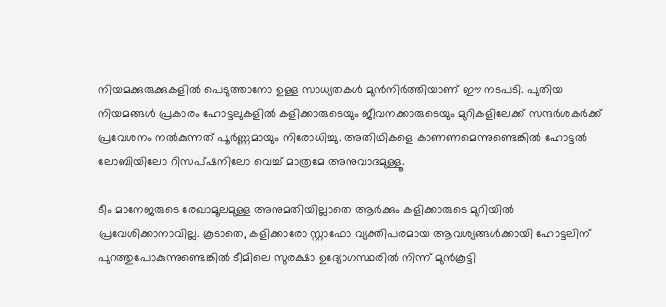നിയമക്കുരുക്കുകളിൽ പെടുത്താനോ ഉള്ള സാധ്യതകൾ മുൻനിർത്തിയാണ് ഈ നടപടി. പുതിയ നിയമങ്ങൾ പ്രകാരം ഹോട്ടലുകളിൽ കളിക്കാരുടെയും ജീവനക്കാരുടെയും മുറികളിലേക്ക് സന്ദർശകർക്ക് പ്രവേശനം നൽകുന്നത് പൂർണ്ണമായും നിരോധിച്ചു. അതിഥികളെ കാണണമെന്നുണ്ടെങ്കിൽ ഹോട്ടൽ ലോബിയിലോ റിസപ്ഷനിലോ വെച്ച് മാത്രമേ അനുവാദമുള്ളൂ.

ടീം മാനേജരുടെ രേഖാമൂലമുള്ള അനുമതിയില്ലാതെ ആർക്കും കളിക്കാരുടെ മുറിയിൽ പ്രവേശിക്കാനാവില്ല. കൂടാതെ, കളിക്കാരോ സ്റ്റാഫോ വ്യക്തിപരമായ ആവശ്യങ്ങൾക്കായി ഹോട്ടലിന് പുറത്തുപോകുന്നുണ്ടെങ്കിൽ ടീമിലെ സുരക്ഷാ ഉദ്യോഗസ്ഥരിൽ നിന്ന് മുൻകൂട്ടി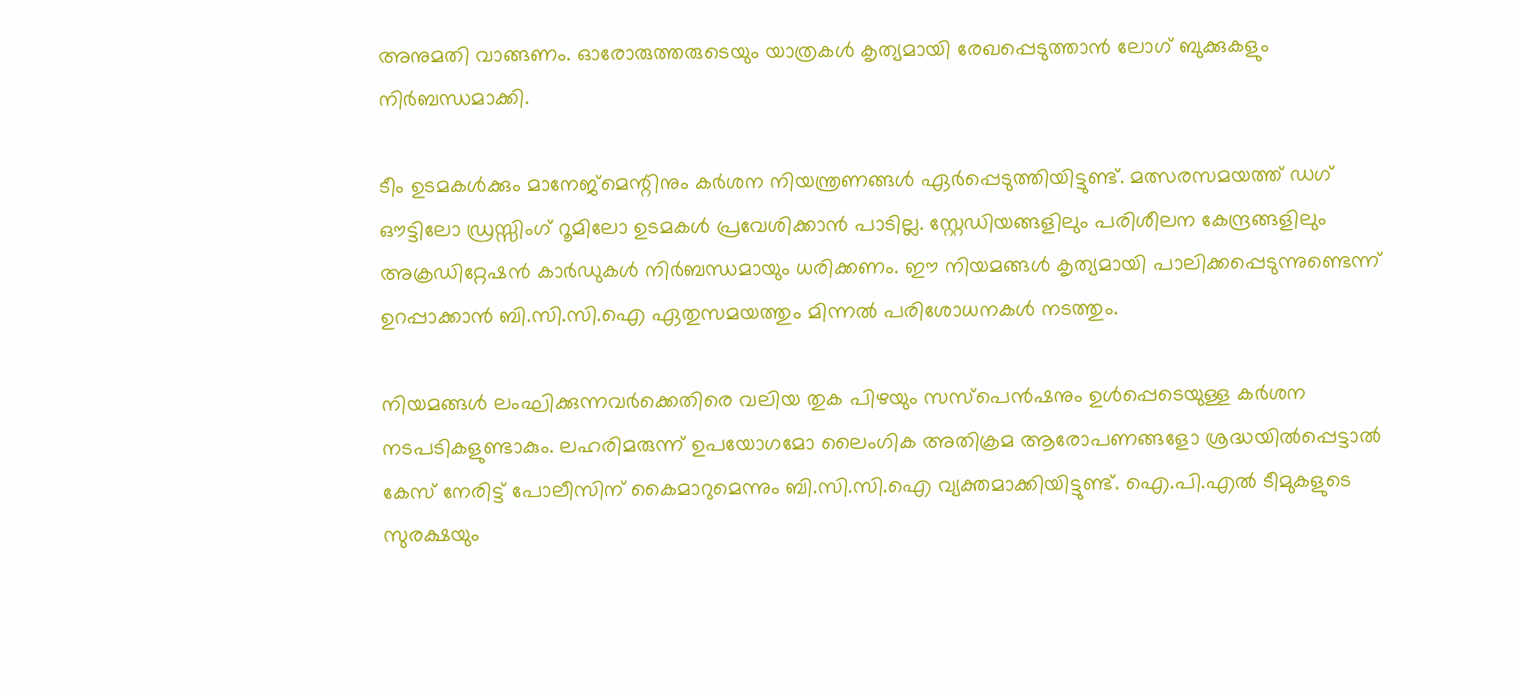അനുമതി വാങ്ങണം. ഓരോരുത്തരുടെയും യാത്രകൾ കൃത്യമായി രേഖപ്പെടുത്താൻ ലോഗ് ബുക്കുകളും നിർബന്ധമാക്കി.

ടീം ഉടമകൾക്കും മാനേജ്‌മെന്റിനും കർശന നിയന്ത്രണങ്ങൾ ഏർപ്പെടുത്തിയിട്ടുണ്ട്. മത്സരസമയത്ത് ഡഗ് ഔട്ടിലോ ഡ്രസ്സിംഗ് റൂമിലോ ഉടമകൾ പ്രവേശിക്കാൻ പാടില്ല. സ്റ്റേഡിയങ്ങളിലും പരിശീലന കേന്ദ്രങ്ങളിലും അക്രഡിറ്റേഷൻ കാർഡുകൾ നിർബന്ധമായും ധരിക്കണം. ഈ നിയമങ്ങൾ കൃത്യമായി പാലിക്കപ്പെടുന്നുണ്ടെന്ന് ഉറപ്പാക്കാൻ ബി.സി.സി.ഐ ഏതുസമയത്തും മിന്നൽ പരിശോധനകൾ നടത്തും.

നിയമങ്ങൾ ലംഘിക്കുന്നവർക്കെതിരെ വലിയ തുക പിഴയും സസ്‌പെൻഷനും ഉൾപ്പെടെയുള്ള കർശന നടപടികളുണ്ടാകും. ലഹരിമരുന്ന് ഉപയോഗമോ ലൈംഗിക അതിക്രമ ആരോപണങ്ങളോ ശ്രദ്ധയിൽപ്പെട്ടാൽ കേസ് നേരിട്ട് പോലീസിന് കൈമാറുമെന്നും ബി.സി.സി.ഐ വ്യക്തമാക്കിയിട്ടുണ്ട്. ഐ.പി.എൽ ടീമുകളുടെ സുരക്ഷയും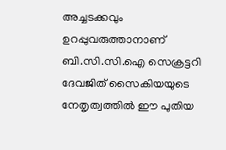അച്ചടക്കവും ഉറപ്പുവരുത്താനാണ് ബി.സി.സി.ഐ സെക്രട്ടറി ദേവജിത് സൈകിയയുടെ നേതൃത്വത്തിൽ ഈ പുതിയ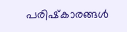പരിഷ്‌കാരങ്ങൾ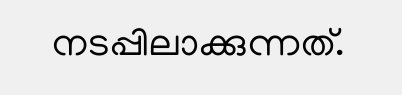നടപ്പിലാക്കുന്നത്.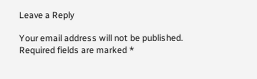Leave a Reply

Your email address will not be published. Required fields are marked *